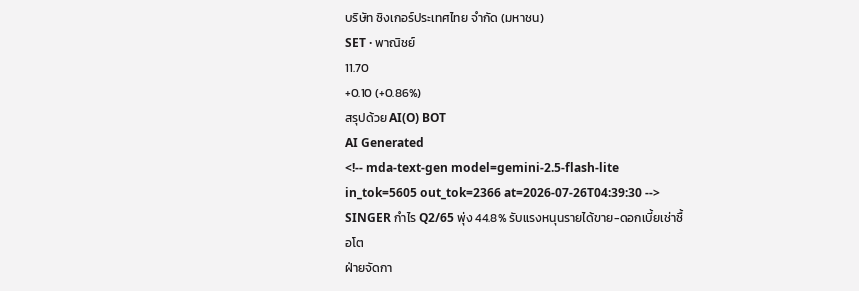บริษัท ซิงเกอร์ประเทศไทย จำกัด (มหาชน)
SET · พาณิชย์
11.70
+0.10 (+0.86%)
สรุปด้วย AI(O) BOT
AI Generated
<!-- mda-text-gen model=gemini-2.5-flash-lite in_tok=5605 out_tok=2366 at=2026-07-26T04:39:30 -->
SINGER กำไร Q2/65 พุ่ง 44.8% รับแรงหนุนรายได้ขาย-ดอกเบี้ยเช่าซื้อโต
ฝ่ายจัดกา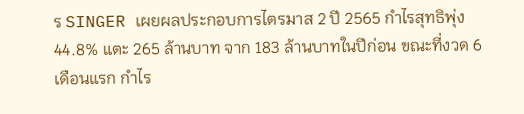ร SINGER เผยผลประกอบการไตรมาส 2 ปี 2565 กำไรสุทธิพุ่ง 44.8% แตะ 265 ล้านบาท จาก 183 ล้านบาทในปีก่อน ขณะที่งวด 6 เดือนแรก กำไร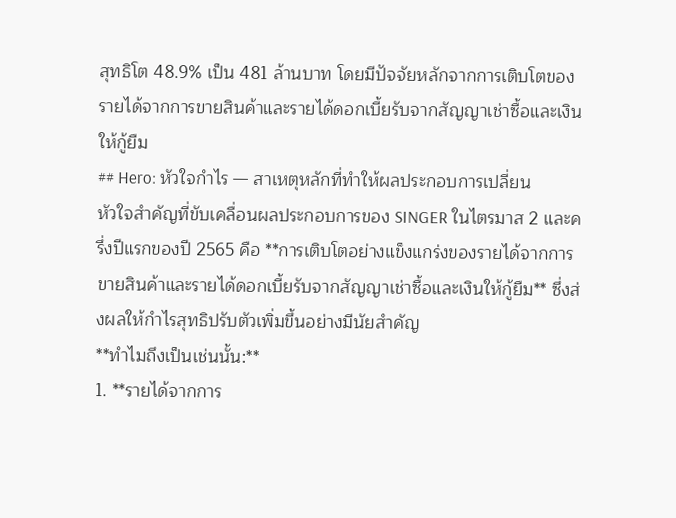สุทธิโต 48.9% เป็น 481 ล้านบาท โดยมีปัจจัยหลักจากการเติบโตของรายได้จากการขายสินค้าและรายได้ดอกเบี้ยรับจากสัญญาเช่าซื้อและเงินให้กู้ยืม
## Hero: หัวใจกำไร — สาเหตุหลักที่ทำให้ผลประกอบการเปลี่ยน
หัวใจสำคัญที่ขับเคลื่อนผลประกอบการของ SINGER ในไตรมาส 2 และครึ่งปีแรกของปี 2565 คือ **การเติบโตอย่างแข็งแกร่งของรายได้จากการขายสินค้าและรายได้ดอกเบี้ยรับจากสัญญาเช่าซื้อและเงินให้กู้ยืม** ซึ่งส่งผลให้กำไรสุทธิปรับตัวเพิ่มขึ้นอย่างมีนัยสำคัญ
**ทำไมถึงเป็นเช่นนั้น:**
1. **รายได้จากการ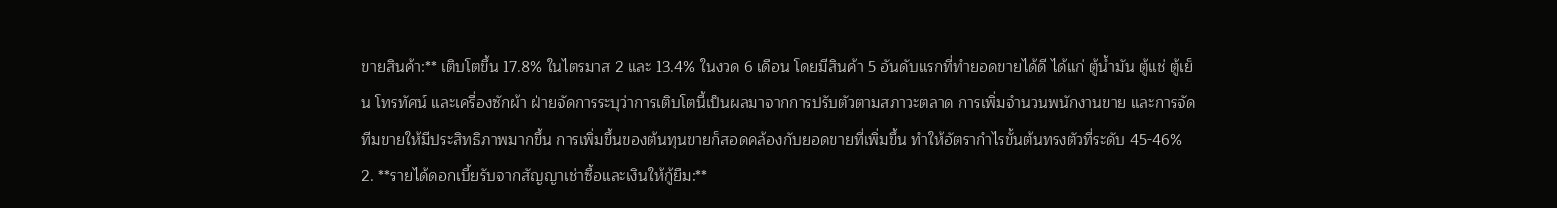ขายสินค้า:** เติบโตขึ้น 17.8% ในไตรมาส 2 และ 13.4% ในงวด 6 เดือน โดยมีสินค้า 5 อันดับแรกที่ทำยอดขายได้ดี ได้แก่ ตู้น้ำมัน ตู้แช่ ตู้เย็น โทรทัศน์ และเครื่องซักผ้า ฝ่ายจัดการระบุว่าการเติบโตนี้เป็นผลมาจากการปรับตัวตามสภาวะตลาด การเพิ่มจำนวนพนักงานขาย และการจัดทีมขายให้มีประสิทธิภาพมากขึ้น การเพิ่มขึ้นของต้นทุนขายก็สอดคล้องกับยอดขายที่เพิ่มขึ้น ทำให้อัตรากำไรขั้นต้นทรงตัวที่ระดับ 45-46%
2. **รายได้ดอกเบี้ยรับจากสัญญาเช่าซื้อและเงินให้กู้ยืม:**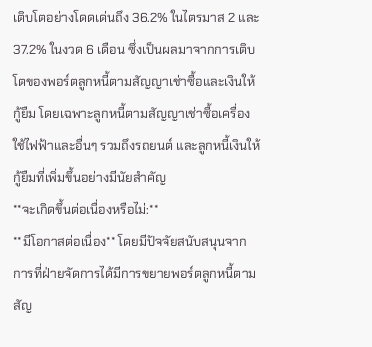เติบโตอย่างโดดเด่นถึง 36.2% ในไตรมาส 2 และ 37.2% ในงวด 6 เดือน ซึ่งเป็นผลมาจากการเติบโตของพอร์ตลูกหนี้ตามสัญญาเช่าซื้อและเงินให้กู้ยืม โดยเฉพาะลูกหนี้ตามสัญญาเช่าซื้อเครื่องใช้ไฟฟ้าและอื่นๆ รวมถึงรถยนต์ และลูกหนี้เงินให้กู้ยืมที่เพิ่มขึ้นอย่างมีนัยสำคัญ
**จะเกิดขึ้นต่อเนื่องหรือไม่:**
**มีโอกาสต่อเนื่อง** โดยมีปัจจัยสนับสนุนจากการที่ฝ่ายจัดการได้มีการขยายพอร์ตลูกหนี้ตามสัญ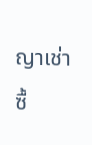ญาเช่าซื้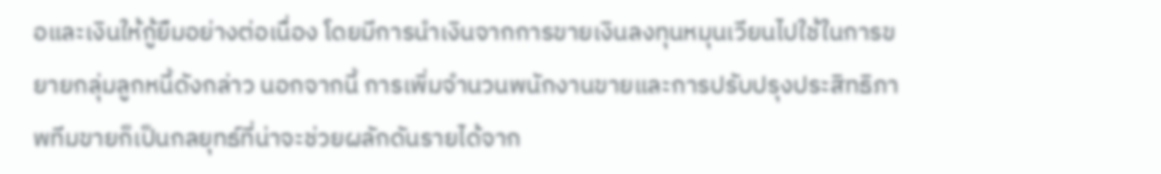อและเงินให้กู้ยืมอย่างต่อเนื่อง โดยมีการนำเงินจากการขายเงินลงทุนหมุนเวียนไปใช้ในการขยายกลุ่มลูกหนี้ดังกล่าว นอกจากนี้ การเพิ่มจำนวนพนักงานขายและการปรับปรุงประสิทธิภาพทีมขายก็เป็นกลยุทธ์ที่น่าจะช่วยผลักดันรายได้จาก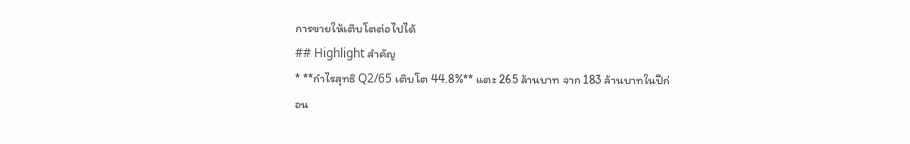การขายให้เติบโตต่อไปได้
## Highlight สำคัญ
* **กำไรสุทธิ Q2/65 เติบโต 44.8%** แตะ 265 ล้านบาท จาก 183 ล้านบาทในปีก่อน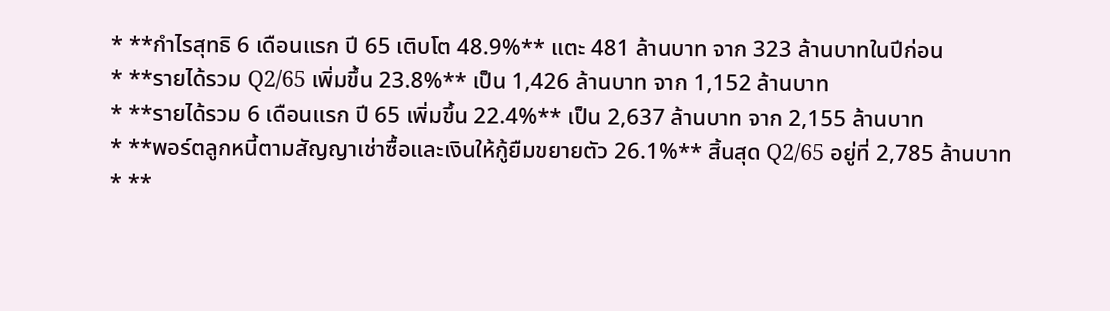* **กำไรสุทธิ 6 เดือนแรก ปี 65 เติบโต 48.9%** แตะ 481 ล้านบาท จาก 323 ล้านบาทในปีก่อน
* **รายได้รวม Q2/65 เพิ่มขึ้น 23.8%** เป็น 1,426 ล้านบาท จาก 1,152 ล้านบาท
* **รายได้รวม 6 เดือนแรก ปี 65 เพิ่มขึ้น 22.4%** เป็น 2,637 ล้านบาท จาก 2,155 ล้านบาท
* **พอร์ตลูกหนี้ตามสัญญาเช่าซื้อและเงินให้กู้ยืมขยายตัว 26.1%** สิ้นสุด Q2/65 อยู่ที่ 2,785 ล้านบาท
* **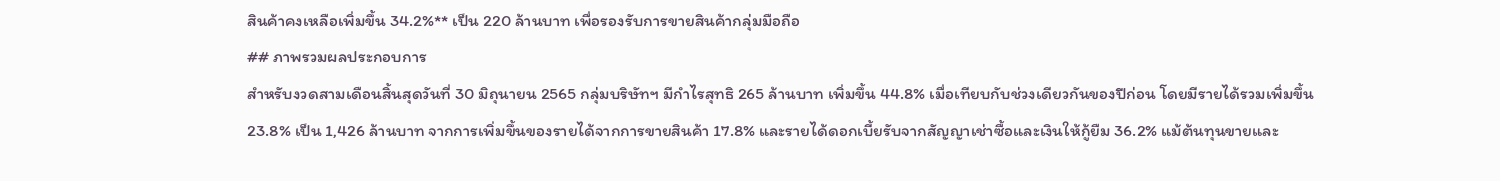สินค้าคงเหลือเพิ่มขึ้น 34.2%** เป็น 220 ล้านบาท เพื่อรองรับการขายสินค้ากลุ่มมือถือ
## ภาพรวมผลประกอบการ
สำหรับงวดสามเดือนสิ้นสุดวันที่ 30 มิถุนายน 2565 กลุ่มบริษัทฯ มีกำไรสุทธิ 265 ล้านบาท เพิ่มขึ้น 44.8% เมื่อเทียบกับช่วงเดียวกันของปีก่อน โดยมีรายได้รวมเพิ่มขึ้น 23.8% เป็น 1,426 ล้านบาท จากการเพิ่มขึ้นของรายได้จากการขายสินค้า 17.8% และรายได้ดอกเบี้ยรับจากสัญญาเช่าซื้อและเงินให้กู้ยืม 36.2% แม้ต้นทุนขายและ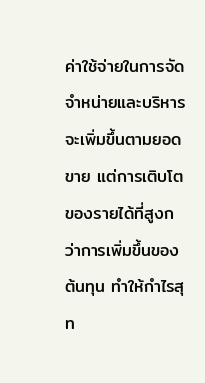ค่าใช้จ่ายในการจัดจำหน่ายและบริหารจะเพิ่มขึ้นตามยอดขาย แต่การเติบโตของรายได้ที่สูงกว่าการเพิ่มขึ้นของต้นทุน ทำให้กำไรสุท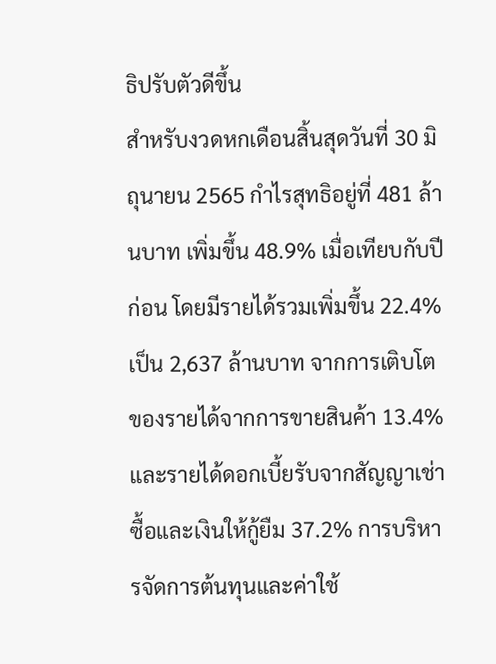ธิปรับตัวดีขึ้น
สำหรับงวดหกเดือนสิ้นสุดวันที่ 30 มิถุนายน 2565 กำไรสุทธิอยู่ที่ 481 ล้านบาท เพิ่มขึ้น 48.9% เมื่อเทียบกับปีก่อน โดยมีรายได้รวมเพิ่มขึ้น 22.4% เป็น 2,637 ล้านบาท จากการเติบโตของรายได้จากการขายสินค้า 13.4% และรายได้ดอกเบี้ยรับจากสัญญาเช่าซื้อและเงินให้กู้ยืม 37.2% การบริหารจัดการต้นทุนและค่าใช้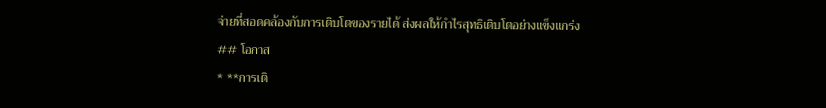จ่ายที่สอดคล้องกับการเติบโตของรายได้ ส่งผลให้กำไรสุทธิเติบโตอย่างแข็งแกร่ง
## โอกาส
* **การเติ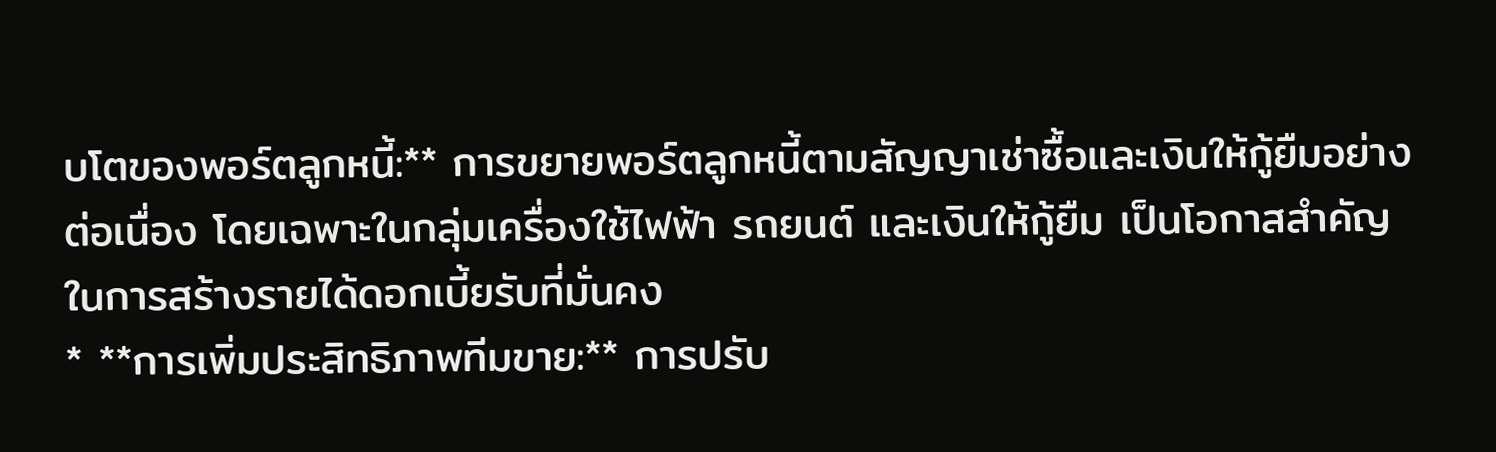บโตของพอร์ตลูกหนี้:** การขยายพอร์ตลูกหนี้ตามสัญญาเช่าซื้อและเงินให้กู้ยืมอย่างต่อเนื่อง โดยเฉพาะในกลุ่มเครื่องใช้ไฟฟ้า รถยนต์ และเงินให้กู้ยืม เป็นโอกาสสำคัญในการสร้างรายได้ดอกเบี้ยรับที่มั่นคง
* **การเพิ่มประสิทธิภาพทีมขาย:** การปรับ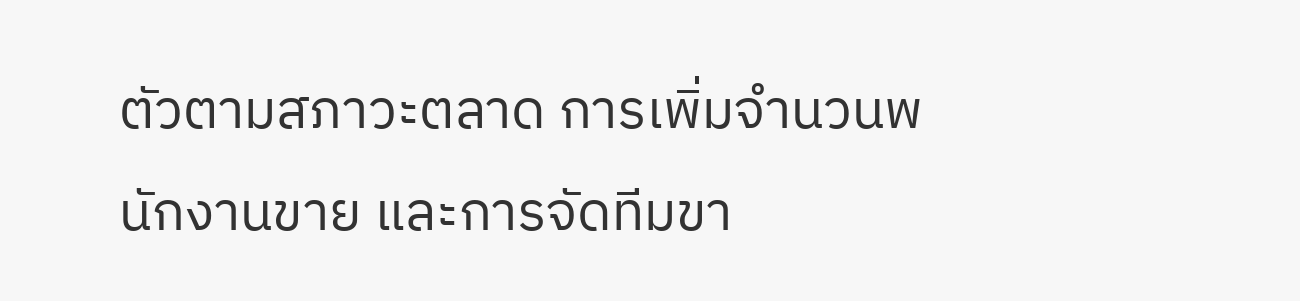ตัวตามสภาวะตลาด การเพิ่มจำนวนพนักงานขาย และการจัดทีมขา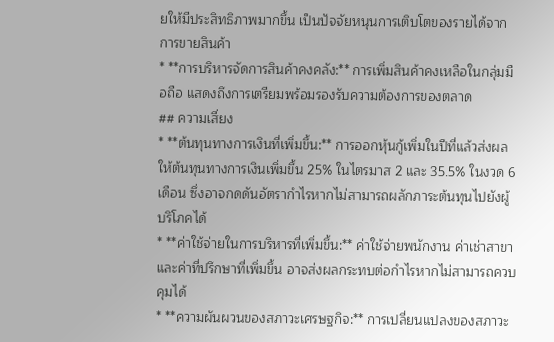ยให้มีประสิทธิภาพมากขึ้น เป็นปัจจัยหนุนการเติบโตของรายได้จากการขายสินค้า
* **การบริหารจัดการสินค้าคงคลัง:** การเพิ่มสินค้าคงเหลือในกลุ่มมือถือ แสดงถึงการเตรียมพร้อมรองรับความต้องการของตลาด
## ความเสี่ยง
* **ต้นทุนทางการเงินที่เพิ่มขึ้น:** การออกหุ้นกู้เพิ่มในปีที่แล้วส่งผลให้ต้นทุนทางการเงินเพิ่มขึ้น 25% ในไตรมาส 2 และ 35.5% ในงวด 6 เดือน ซึ่งอาจกดดันอัตรากำไรหากไม่สามารถผลักภาระต้นทุนไปยังผู้บริโภคได้
* **ค่าใช้จ่ายในการบริหารที่เพิ่มขึ้น:** ค่าใช้จ่ายพนักงาน ค่าเช่าสาขา และค่าที่ปรึกษาที่เพิ่มขึ้น อาจส่งผลกระทบต่อกำไรหากไม่สามารถควบคุมได้
* **ความผันผวนของสภาวะเศรษฐกิจ:** การเปลี่ยนแปลงของสภาวะ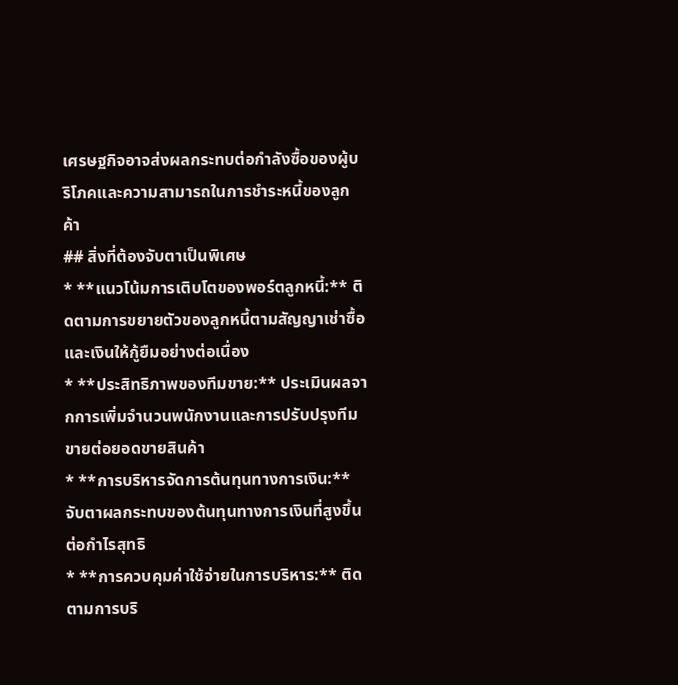เศรษฐกิจอาจส่งผลกระทบต่อกำลังซื้อของผู้บริโภคและความสามารถในการชำระหนี้ของลูกค้า
## สิ่งที่ต้องจับตาเป็นพิเศษ
* **แนวโน้มการเติบโตของพอร์ตลูกหนี้:** ติดตามการขยายตัวของลูกหนี้ตามสัญญาเช่าซื้อและเงินให้กู้ยืมอย่างต่อเนื่อง
* **ประสิทธิภาพของทีมขาย:** ประเมินผลจากการเพิ่มจำนวนพนักงานและการปรับปรุงทีมขายต่อยอดขายสินค้า
* **การบริหารจัดการต้นทุนทางการเงิน:** จับตาผลกระทบของต้นทุนทางการเงินที่สูงขึ้นต่อกำไรสุทธิ
* **การควบคุมค่าใช้จ่ายในการบริหาร:** ติดตามการบริ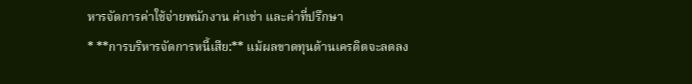หารจัดการค่าใช้จ่ายพนักงาน ค่าเช่า และค่าที่ปรึกษา
* **การบริหารจัดการหนี้เสีย:** แม้ผลขาดทุนด้านเครดิตจะลดลง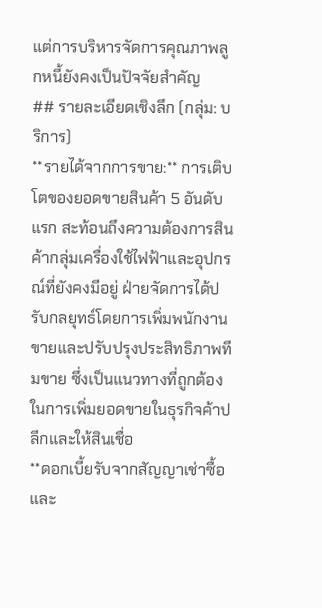แต่การบริหารจัดการคุณภาพลูกหนี้ยังคงเป็นปัจจัยสำคัญ
## รายละเอียดเชิงลึก (กลุ่ม: บริการ)
**รายได้จากการขาย:** การเติบโตของยอดขายสินค้า 5 อันดับแรก สะท้อนถึงความต้องการสินค้ากลุ่มเครื่องใช้ไฟฟ้าและอุปกรณ์ที่ยังคงมีอยู่ ฝ่ายจัดการได้ปรับกลยุทธ์โดยการเพิ่มพนักงานขายและปรับปรุงประสิทธิภาพทีมขาย ซึ่งเป็นแนวทางที่ถูกต้องในการเพิ่มยอดขายในธุรกิจค้าปลีกและให้สินเชื่อ
**ดอกเบี้ยรับจากสัญญาเช่าซื้อและ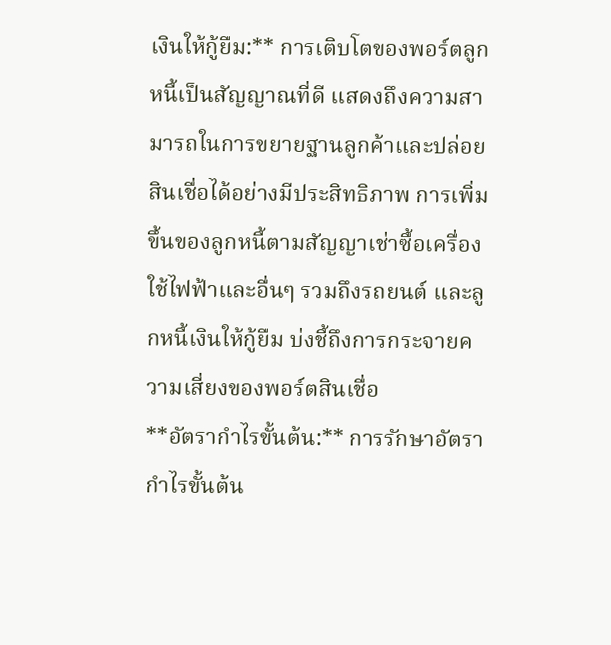เงินให้กู้ยืม:** การเติบโตของพอร์ตลูกหนี้เป็นสัญญาณที่ดี แสดงถึงความสามารถในการขยายฐานลูกค้าและปล่อยสินเชื่อได้อย่างมีประสิทธิภาพ การเพิ่มขึ้นของลูกหนี้ตามสัญญาเช่าซื้อเครื่องใช้ไฟฟ้าและอื่นๆ รวมถึงรถยนต์ และลูกหนี้เงินให้กู้ยืม บ่งชี้ถึงการกระจายความเสี่ยงของพอร์ตสินเชื่อ
**อัตรากำไรขั้นต้น:** การรักษาอัตรากำไรขั้นต้น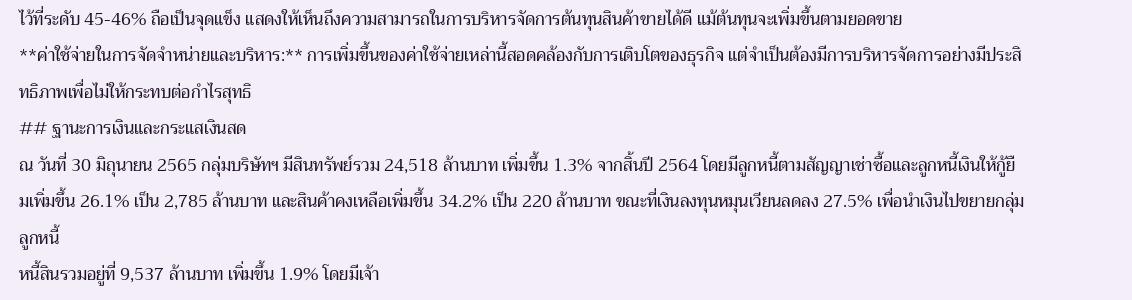ไว้ที่ระดับ 45-46% ถือเป็นจุดแข็ง แสดงให้เห็นถึงความสามารถในการบริหารจัดการต้นทุนสินค้าขายได้ดี แม้ต้นทุนจะเพิ่มขึ้นตามยอดขาย
**ค่าใช้จ่ายในการจัดจำหน่ายและบริหาร:** การเพิ่มขึ้นของค่าใช้จ่ายเหล่านี้สอดคล้องกับการเติบโตของธุรกิจ แต่จำเป็นต้องมีการบริหารจัดการอย่างมีประสิทธิภาพเพื่อไม่ให้กระทบต่อกำไรสุทธิ
## ฐานะการเงินและกระแสเงินสด
ณ วันที่ 30 มิถุนายน 2565 กลุ่มบริษัทฯ มีสินทรัพย์รวม 24,518 ล้านบาท เพิ่มขึ้น 1.3% จากสิ้นปี 2564 โดยมีลูกหนี้ตามสัญญาเช่าซื้อและลูกหนี้เงินให้กู้ยืมเพิ่มขึ้น 26.1% เป็น 2,785 ล้านบาท และสินค้าคงเหลือเพิ่มขึ้น 34.2% เป็น 220 ล้านบาท ขณะที่เงินลงทุนหมุนเวียนลดลง 27.5% เพื่อนำเงินไปขยายกลุ่มลูกหนี้
หนี้สินรวมอยู่ที่ 9,537 ล้านบาท เพิ่มขึ้น 1.9% โดยมีเจ้า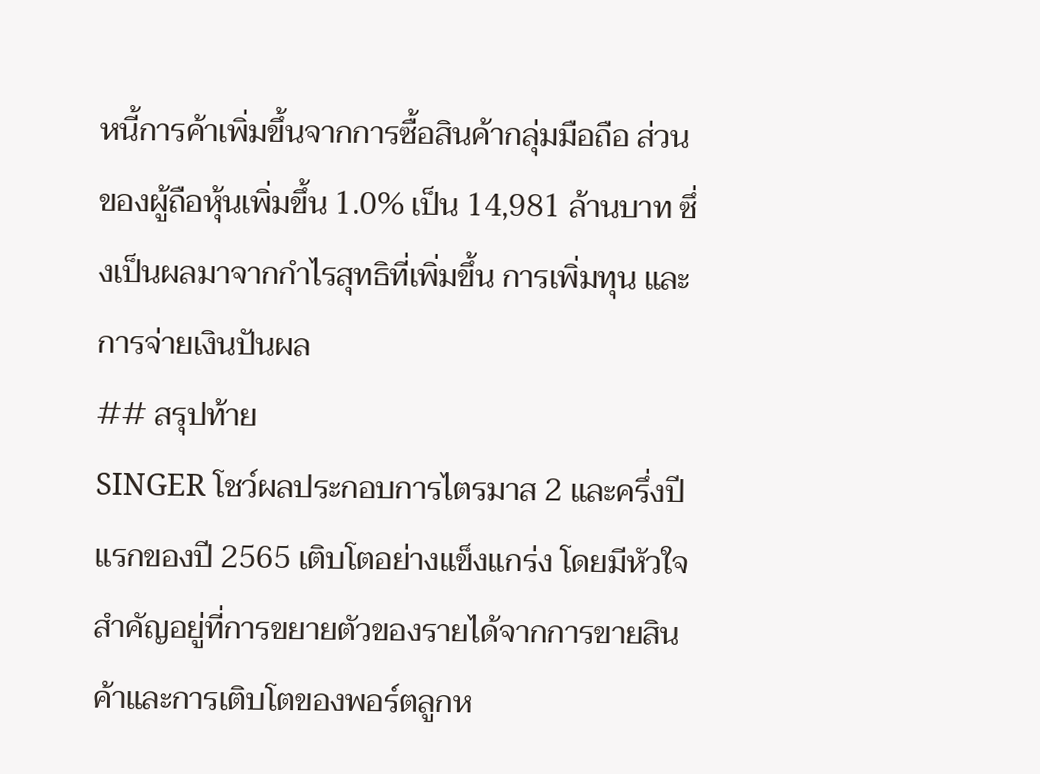หนี้การค้าเพิ่มขึ้นจากการซื้อสินค้ากลุ่มมือถือ ส่วนของผู้ถือหุ้นเพิ่มขึ้น 1.0% เป็น 14,981 ล้านบาท ซึ่งเป็นผลมาจากกำไรสุทธิที่เพิ่มขึ้น การเพิ่มทุน และการจ่ายเงินปันผล
## สรุปท้าย
SINGER โชว์ผลประกอบการไตรมาส 2 และครึ่งปีแรกของปี 2565 เติบโตอย่างแข็งแกร่ง โดยมีหัวใจสำคัญอยู่ที่การขยายตัวของรายได้จากการขายสินค้าและการเติบโตของพอร์ตลูกห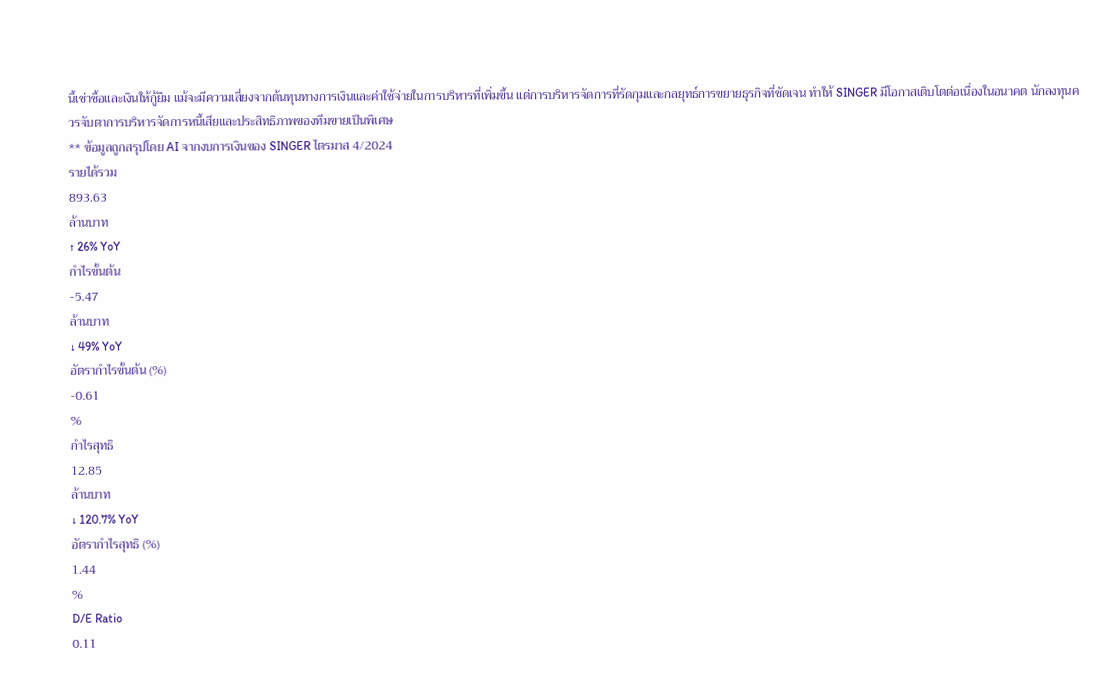นี้เช่าซื้อและเงินให้กู้ยืม แม้จะมีความเสี่ยงจากต้นทุนทางการเงินและค่าใช้จ่ายในการบริหารที่เพิ่มขึ้น แต่การบริหารจัดการที่รัดกุมและกลยุทธ์การขยายธุรกิจที่ชัดเจน ทำให้ SINGER มีโอกาสเติบโตต่อเนื่องในอนาคต นักลงทุนควรจับตาการบริหารจัดการหนี้เสียและประสิทธิภาพของทีมขายเป็นพิเศษ
** ข้อมูลถูกสรุปโดย AI จากงบการเงินของ SINGER ไตรมาส 4/2024
รายได้รวม
893.63
ล้านบาท
↑ 26% YoY
กำไรขั้นต้น
-5.47
ล้านบาท
↓ 49% YoY
อัตรากำไรขั้นต้น (%)
-0.61
%
กำไรสุทธิ
12.85
ล้านบาท
↓ 120.7% YoY
อัตรากำไรสุทธิ (%)
1.44
%
D/E Ratio
0.11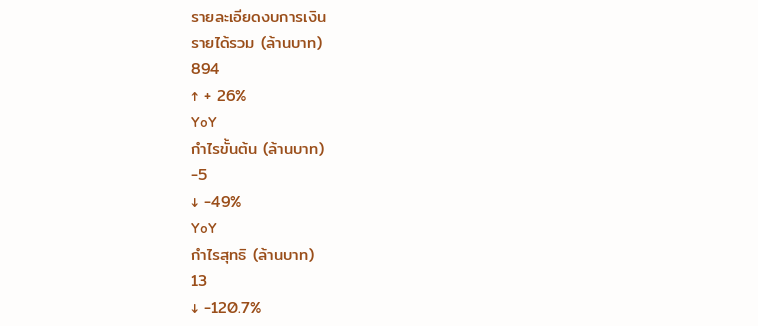รายละเอียดงบการเงิน
รายได้รวม (ล้านบาท)
894
↑ + 26%
YoY
กำไรขั้นต้น (ล้านบาท)
-5
↓ -49%
YoY
กำไรสุทธิ (ล้านบาท)
13
↓ -120.7%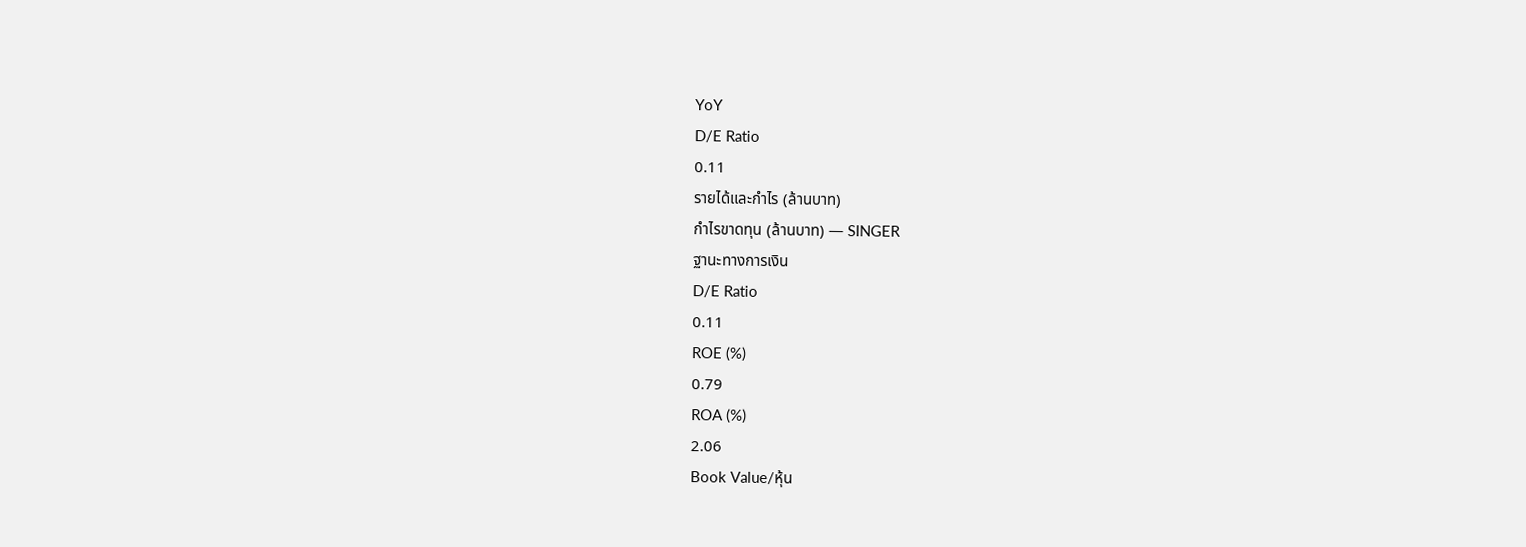YoY
D/E Ratio
0.11
รายได้และกำไร (ล้านบาท)
กำไรขาดทุน (ล้านบาท) — SINGER
ฐานะทางการเงิน
D/E Ratio
0.11
ROE (%)
0.79
ROA (%)
2.06
Book Value/หุ้น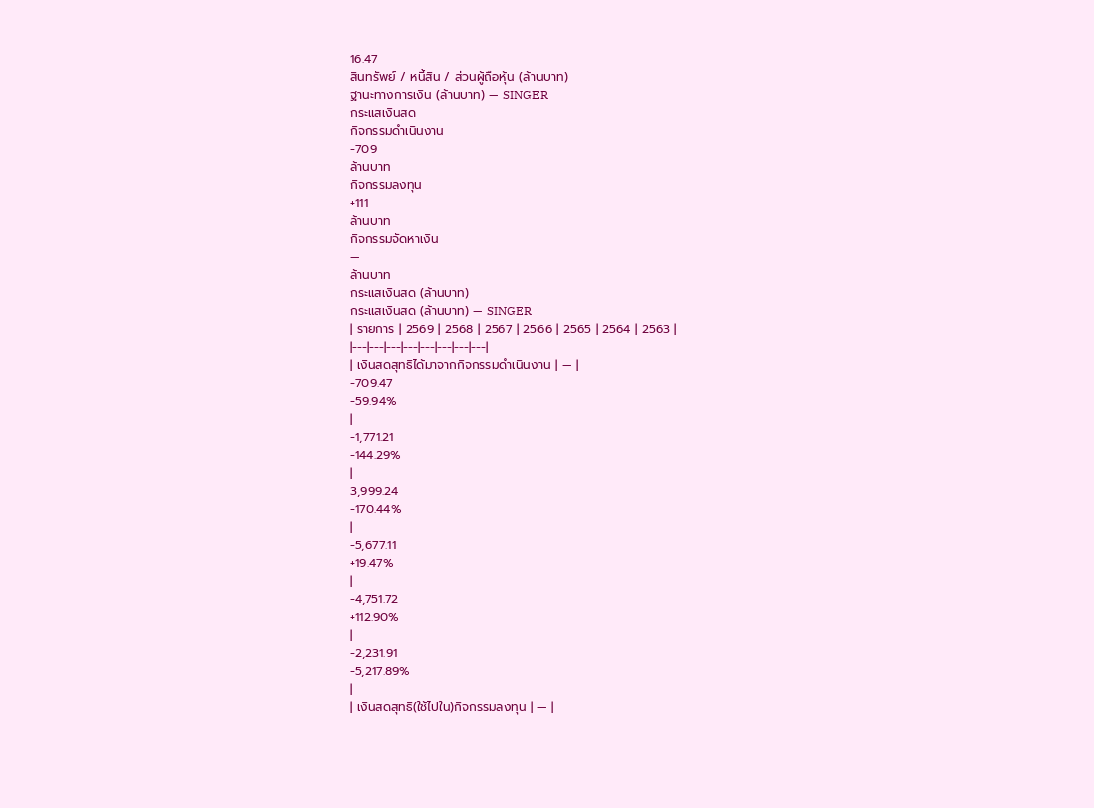16.47
สินทรัพย์ / หนี้สิน / ส่วนผู้ถือหุ้น (ล้านบาท)
ฐานะทางการเงิน (ล้านบาท) — SINGER
กระแสเงินสด
กิจกรรมดำเนินงาน
-709
ล้านบาท
กิจกรรมลงทุน
+111
ล้านบาท
กิจกรรมจัดหาเงิน
—
ล้านบาท
กระแสเงินสด (ล้านบาท)
กระแสเงินสด (ล้านบาท) — SINGER
| รายการ | 2569 | 2568 | 2567 | 2566 | 2565 | 2564 | 2563 |
|---|---|---|---|---|---|---|---|
| เงินสดสุทธิได้มาจากกิจกรรมดำเนินงาน | — |
-709.47
-59.94%
|
-1,771.21
-144.29%
|
3,999.24
-170.44%
|
-5,677.11
+19.47%
|
-4,751.72
+112.90%
|
-2,231.91
-5,217.89%
|
| เงินสดสุทธิ(ใช้ไปใน)กิจกรรมลงทุน | — |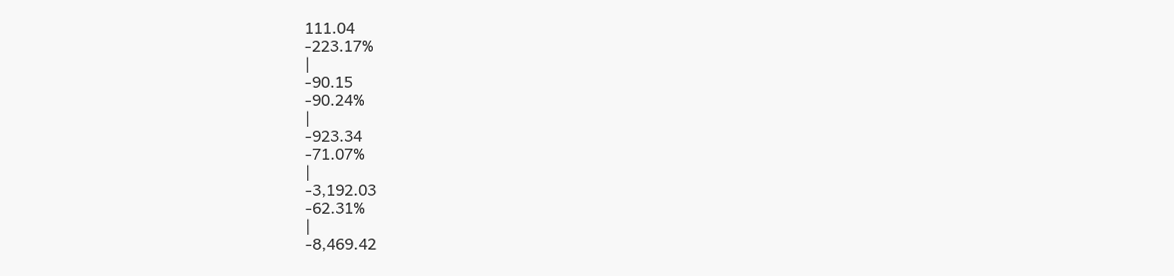111.04
-223.17%
|
-90.15
-90.24%
|
-923.34
-71.07%
|
-3,192.03
-62.31%
|
-8,469.42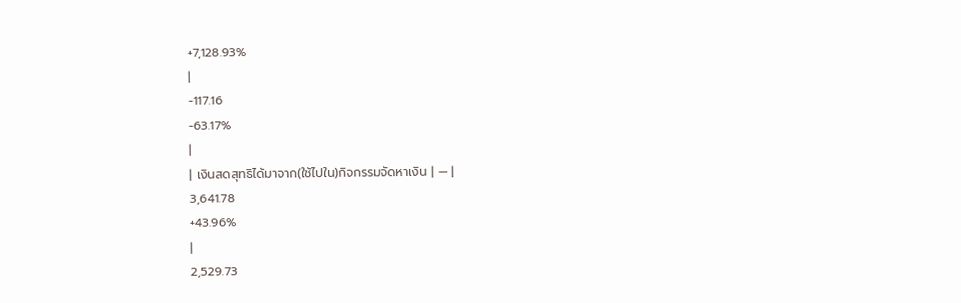+7,128.93%
|
-117.16
-63.17%
|
| เงินสดสุทธิได้มาจาก(ใช้ไปใน)กิจกรรมจัดหาเงิน | — |
3,641.78
+43.96%
|
2,529.73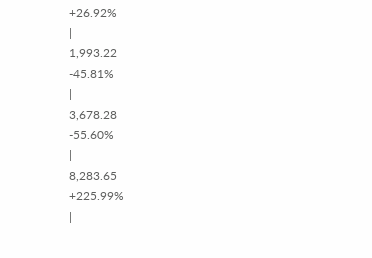+26.92%
|
1,993.22
-45.81%
|
3,678.28
-55.60%
|
8,283.65
+225.99%
|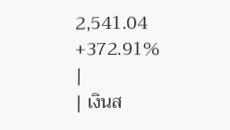2,541.04
+372.91%
|
| เงินส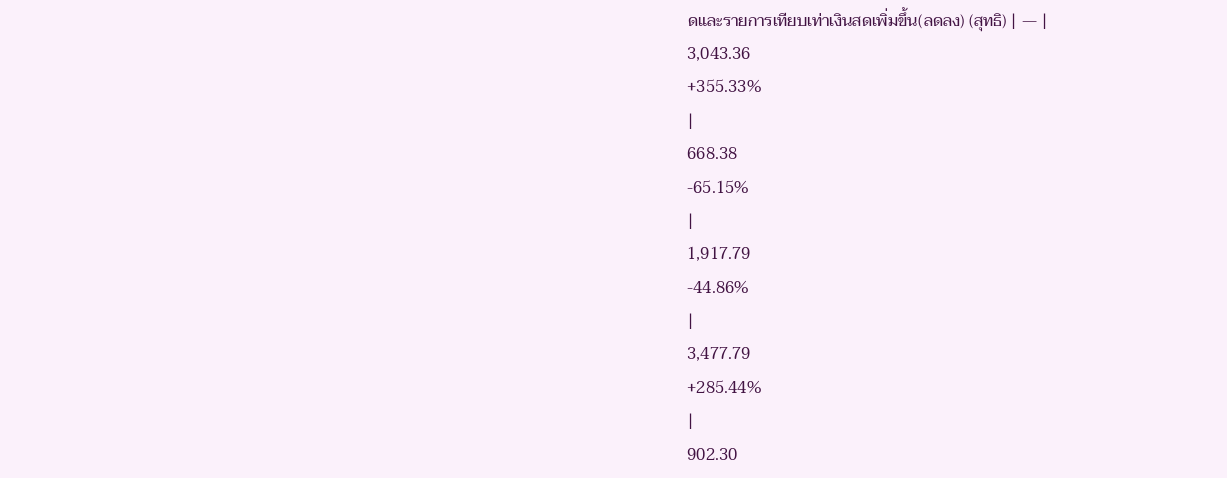ดและรายการเทียบเท่าเงินสดเพิ่มขึ้น(ลดลง) (สุทธิ) | — |
3,043.36
+355.33%
|
668.38
-65.15%
|
1,917.79
-44.86%
|
3,477.79
+285.44%
|
902.30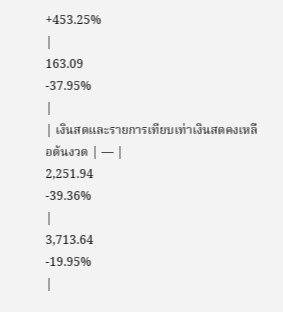+453.25%
|
163.09
-37.95%
|
| เงินสดและรายการเทียบเท่าเงินสดคงเหลือต้นงวด | — |
2,251.94
-39.36%
|
3,713.64
-19.95%
|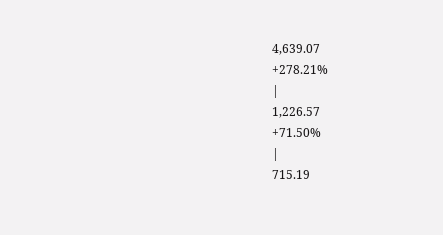4,639.07
+278.21%
|
1,226.57
+71.50%
|
715.19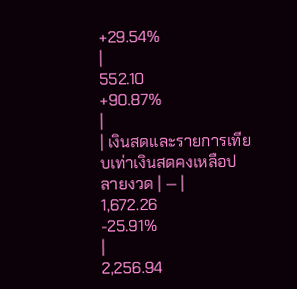+29.54%
|
552.10
+90.87%
|
| เงินสดและรายการเทียบเท่าเงินสดคงเหลือปลายงวด | — |
1,672.26
-25.91%
|
2,256.94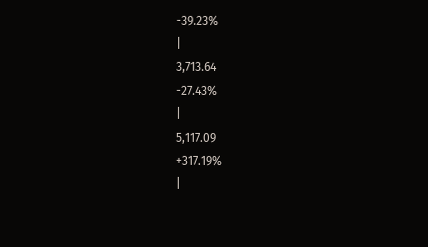-39.23%
|
3,713.64
-27.43%
|
5,117.09
+317.19%
|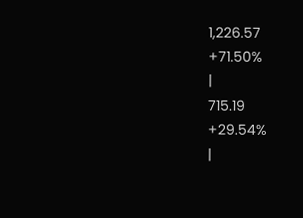1,226.57
+71.50%
|
715.19
+29.54%
|